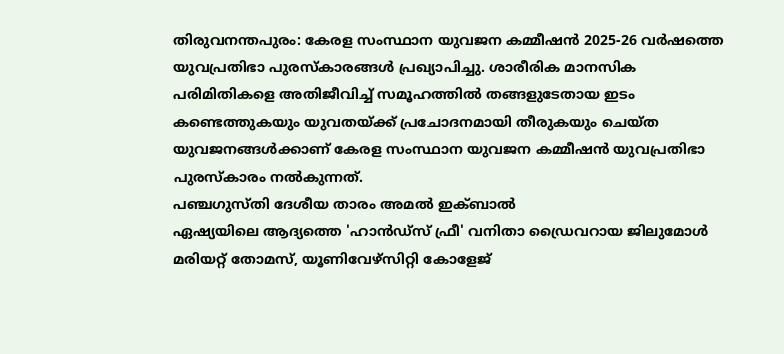തിരുവനന്തപുരം: കേരള സംസ്ഥാന യുവജന കമ്മീഷൻ 2025-26 വർഷത്തെ
യുവപ്രതിഭാ പുരസ്കാരങ്ങൾ പ്രഖ്യാപിച്ചു. ശാരീരിക മാനസിക പരിമിതികളെ അതിജീവിച്ച് സമൂഹത്തിൽ തങ്ങളുടേതായ ഇടം കണ്ടെത്തുകയും യുവതയ്ക്ക് പ്രചോദനമായി തീരുകയും ചെയ്ത യുവജനങ്ങൾക്കാണ് കേരള സംസ്ഥാന യുവജന കമ്മീഷൻ യുവപ്രതിഭാ പുരസ്കാരം നൽകുന്നത്.
പഞ്ചഗുസ്തി ദേശീയ താരം അമൽ ഇക്ബാൽ
ഏഷ്യയിലെ ആദ്യത്തെ 'ഹാൻഡ്സ് ഫ്രീ' വനിതാ ഡ്രൈവറായ ജിലുമോൾ മരിയറ്റ് തോമസ്, യൂണിവേഴ്സിറ്റി കോളേജ്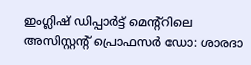ഇംഗ്ലിഷ് ഡിപ്പാർട്ട് മെന്റ്റിലെ അസിസ്റ്റൻ്റ് പ്രൊഫസർ ഡോ: ശാരദാ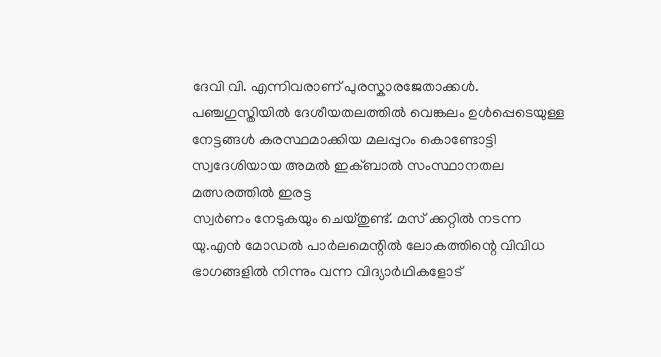ദേവി വി. എന്നിവരാണ് പുരസ്കാരജേതാക്കൾ.
പഞ്ചഗുസ്തിയിൽ ദേശീയതലത്തിൽ വെങ്കലം ഉൾപ്പെടെയുള്ള നേട്ടങ്ങൾ കരസ്ഥമാക്കിയ മലപ്പുറം കൊണ്ടോട്ടി സ്വദേശിയായ അമൽ ഇക്ബാൽ സംസ്ഥാനതല മത്സരത്തിൽ ഇരട്ട
സ്വർണം നേടുകയും ചെയ്തുണ്ട്. മസ് ക്കറ്റിൽ നടന്ന യു.എൻ മോഡൽ പാർലമെന്റിൽ ലോകത്തിന്റെ വിവിധ ഭാഗങ്ങളിൽ നിന്നും വന്ന വിദ്യാർഥികളോട്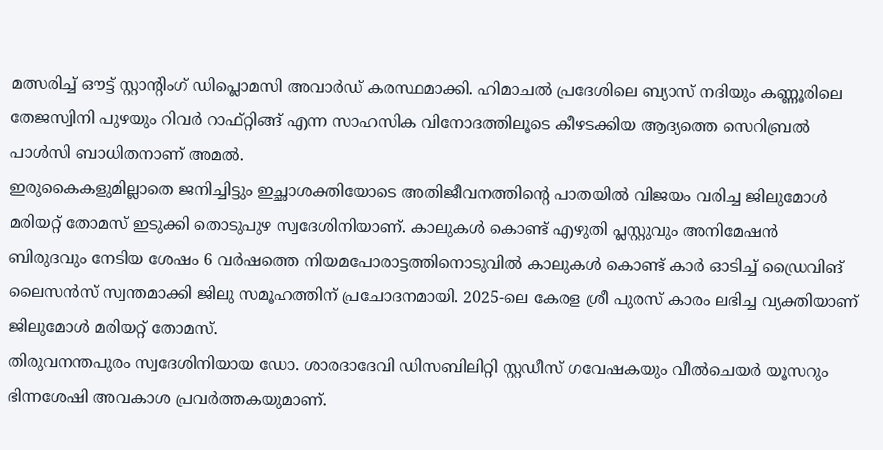മത്സരിച്ച് ഔട്ട് സ്റ്റാന്റിംഗ് ഡിപ്ലൊമസി അവാർഡ് കരസ്ഥമാക്കി. ഹിമാചൽ പ്രദേശിലെ ബ്യാസ് നദിയും കണ്ണൂരിലെ തേജസ്വിനി പുഴയും റിവർ റാഫ്റ്റിങ്ങ് എന്ന സാഹസിക വിനോദത്തിലൂടെ കീഴടക്കിയ ആദ്യത്തെ സെറിബ്രൽ പാൾസി ബാധിതനാണ് അമൽ.
ഇരുകൈകളുമില്ലാതെ ജനിച്ചിട്ടും ഇച്ഛാശക്തിയോടെ അതിജീവനത്തിൻ്റെ പാതയിൽ വിജയം വരിച്ച ജിലുമോൾ മരിയറ്റ് തോമസ് ഇടുക്കി തൊടുപുഴ സ്വദേശിനിയാണ്. കാലുകൾ കൊണ്ട് എഴുതി പ്ലസ്റ്റുവും അനിമേഷൻ ബിരുദവും നേടിയ ശേഷം 6 വർഷത്തെ നിയമപോരാട്ടത്തിനൊടുവിൽ കാലുകൾ കൊണ്ട് കാർ ഓടിച്ച് ഡ്രൈവിങ് ലൈസൻസ് സ്വന്തമാക്കി ജിലു സമൂഹത്തിന് പ്രചോദനമായി. 2025-ലെ കേരള ശ്രീ പുരസ് കാരം ലഭിച്ച വ്യക്തിയാണ് ജിലുമോൾ മരിയറ്റ് തോമസ്.
തിരുവനന്തപുരം സ്വദേശിനിയായ ഡോ. ശാരദാദേവി ഡിസബിലിറ്റി സ്റ്റഡീസ് ഗവേഷകയും വീൽചെയർ യൂസറും ഭിന്നശേഷി അവകാശ പ്രവർത്തകയുമാണ്.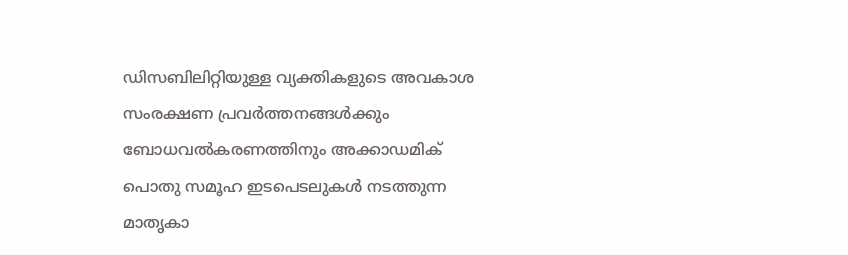ഡിസബിലിറ്റിയുള്ള വ്യക്തികളുടെ അവകാശ സംരക്ഷണ പ്രവർത്തനങ്ങൾക്കും ബോധവൽകരണത്തിനും അക്കാഡമിക് പൊതു സമൂഹ ഇടപെടലുകൾ നടത്തുന്ന മാതൃകാ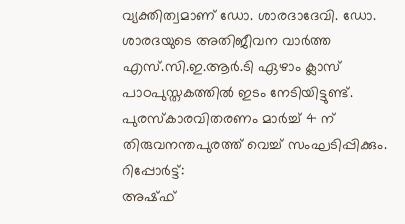വ്യക്തിത്വമാണ് ഡോ. ശാരദാദേവി. ഡോ. ശാരദയുടെ അതിജീവന വാർത്ത എസ്.സി.ഇ.ആർ.ടി ഏഴാം ക്ലാസ് പാഠപുസ്തകത്തിൽ ഇടം നേടിയിട്ടുണ്ട്.
പുരസ്കാരവിതരണം മാർച്ച് 4 ന് തിരുവനന്തപുരത്ത് വെച്ച് സംഘടിപ്പിക്കും.
റിപ്പോർട്ട്:
അഷ്ഫ്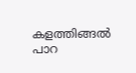കളത്തിങ്ങൽ പാറ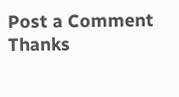Post a Comment
Thanks